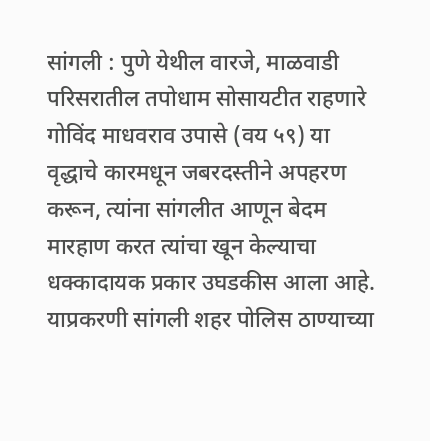सांगली : पुणे येथील वारजे, माळवाडी परिसरातील तपोधाम सोसायटीत राहणारे गोविंद माधवराव उपासे (वय ५९) या वृद्धाचे कारमधून जबरदस्तीने अपहरण करून, त्यांना सांगलीत आणून बेदम मारहाण करत त्यांचा खून केल्याचा धक्कादायक प्रकार उघडकीस आला आहे. याप्रकरणी सांगली शहर पोलिस ठाण्याच्या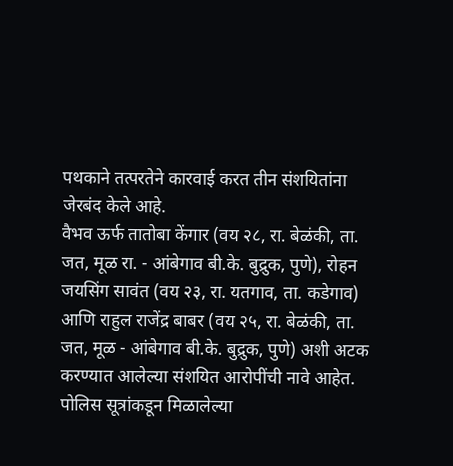पथकाने तत्परतेने कारवाई करत तीन संशयितांना जेरबंद केले आहे.
वैभव ऊर्फ तातोबा केंगार (वय २८, रा. बेळंकी, ता. जत, मूळ रा. - आंबेगाव बी.के. बुद्रुक, पुणे), रोहन जयसिंग सावंत (वय २३, रा. यतगाव, ता. कडेगाव) आणि राहुल राजेंद्र बाबर (वय २५, रा. बेळंकी, ता. जत, मूळ - आंबेगाव बी.के. बुद्रुक, पुणे) अशी अटक करण्यात आलेल्या संशयित आरोपींची नावे आहेत.
पोलिस सूत्रांकडून मिळालेल्या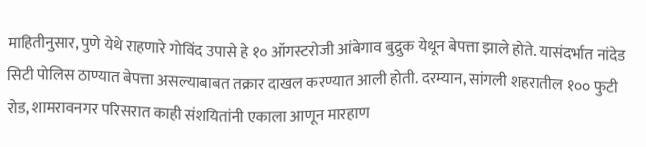माहितीनुसार, पुणे येथे राहणारे गोविंद उपासे हे १० ऑगस्टरोजी आंबेगाव बुद्रुक येथून बेपत्ता झाले होते. यासंदर्भात नांदेड सिटी पोलिस ठाण्यात बेपत्ता असल्याबाबत तक्रार दाखल करण्यात आली होती. दरम्यान, सांगली शहरातील १०० फुटी रोड, शामरावनगर परिसरात काही संशयितांनी एकाला आणून मारहाण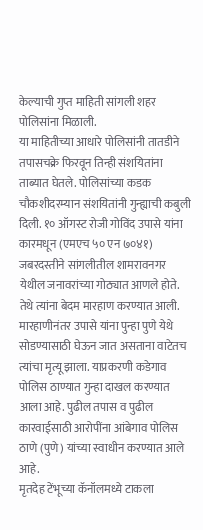केल्याची गुप्त माहिती सांगली शहर पोलिसांना मिळाली.
या माहितीच्या आधारे पोलिसांनी तातडीने तपासचक्रे फिरवून तिन्ही संशयितांना ताब्यात घेतले. पोलिसांच्या कडक चौकशीदरम्यान संशयितांनी गुन्ह्याची कबुली दिली. १० ऑगस्ट रोजी गोविंद उपासे यांना कारमधून (एमएच ५० एन ७०४१) जबरदस्तीने सांगलीतील शामरावनगर येथील जनावरांच्या गोठ्यात आणले होते. तेथे त्यांना बेदम मारहाण करण्यात आली. मारहाणीनंतर उपासे यांना पुन्हा पुणे येथे सोडण्यासाठी घेऊन जात असताना वाटेतच त्यांचा मृत्यू झाला. याप्रकरणी कडेगाव पोलिस ठाण्यात गुन्हा दाखल करण्यात आला आहे. पुढील तपास व पुढील कारवाईसाठी आरोपींना आंबेगाव पोलिस ठाणे (पुणे) यांच्या स्वाधीन करण्यात आले आहे.
मृतदेह टेंभूच्या कॅनॉलमध्ये टाकला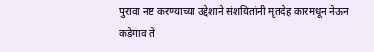पुरावा नष्ट करण्याच्या उद्देशाने संशयितांनी मृतदेह कारमधून नेऊन कडेगाव ते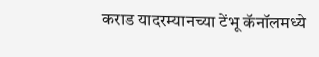कराड यादरम्यानच्या टेंभू कॅनॉलमध्ये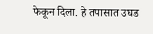फेकून दिला. हे तपासात उघड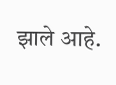झाले आहे.